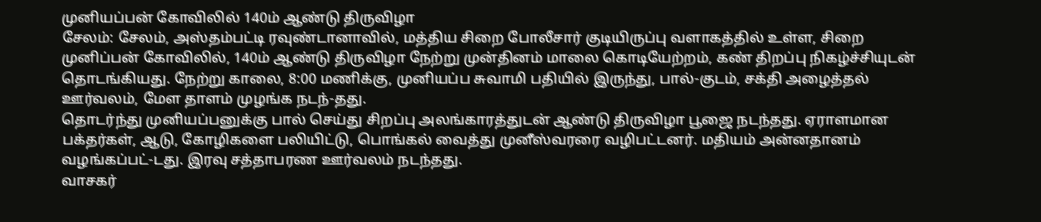முனியப்பன் கோவிலில் 140ம் ஆண்டு திருவிழா
சேலம்: சேலம், அஸ்தம்பட்டி ரவுண்டானாவில், மத்திய சிறை போலீசார் குடியிருப்பு வளாகத்தில் உள்ள, சிறை முனிப்பன் கோவிலில், 140ம் ஆண்டு திருவிழா நேற்று முன்தினம் மாலை கொடியேற்றம், கண் திறப்பு நிகழ்ச்சியுடன் தொடங்கியது. நேற்று காலை, 8:00 மணிக்கு, முனியப்ப சுவாமி பதியில் இருந்து, பால்-குடம், சக்தி அழைத்தல் ஊர்வலம், மேள தாளம் முழங்க நடந்-தது.
தொடர்ந்து முனியப்பனுக்கு பால் செய்து சிறப்பு அலங்காரத்துடன் ஆண்டு திருவிழா பூஜை நடந்தது. ஏராளமான பக்தர்கள், ஆடு, கோழிகளை பலியிட்டு, பொங்கல் வைத்து முனீஸ்வரரை வழிபட்டனர். மதியம் அன்னதானம் வழங்கப்பட்-டது. இரவு சத்தாபரண ஊர்வலம் நடந்தது.
வாசகர்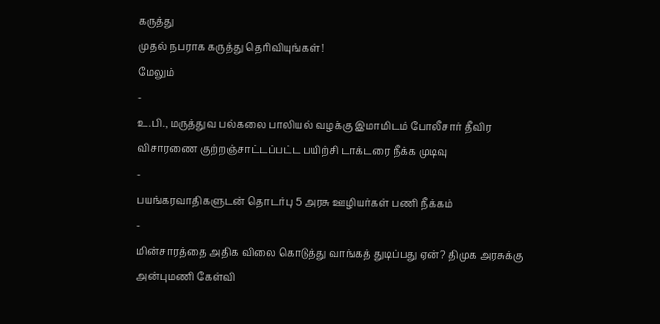கருத்து
முதல் நபராக கருத்து தெரிவியுங்கள்!
மேலும்
-
உ.பி., மருத்துவ பல்கலை பாலியல் வழக்கு இமாமிடம் போலீசார் தீவிர விசாரணை குற்றஞ்சாட்டப்பட்ட பயிற்சி டாக்டரை நீக்க முடிவு
-
பயங்கரவாதிகளுடன் தொடர்பு 5 அரசு ஊழியர்கள் பணி நீக்கம்
-
மின்சாரத்தை அதிக விலை கொடுத்து வாங்கத் துடிப்பது ஏன்? திமுக அரசுக்கு அன்புமணி கேள்வி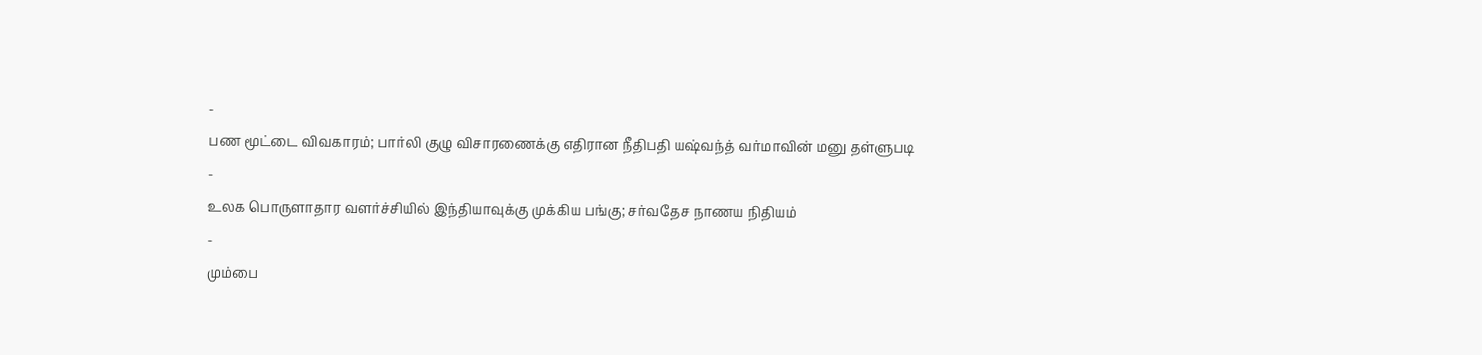-
பண மூட்டை விவகாரம்; பார்லி குழு விசாரணைக்கு எதிரான நீதிபதி யஷ்வந்த் வர்மாவின் மனு தள்ளுபடி
-
உலக பொருளாதார வளர்ச்சியில் இந்தியாவுக்கு முக்கிய பங்கு; சர்வதேச நாணய நிதியம்
-
மும்பை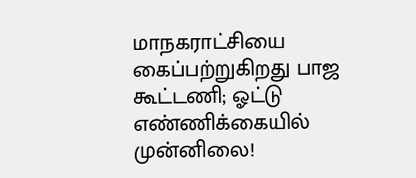மாநகராட்சியை கைப்பற்றுகிறது பாஜ கூட்டணி; ஓட்டு எண்ணிக்கையில் முன்னிலை!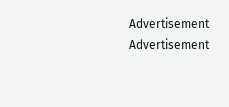Advertisement
Advertisement